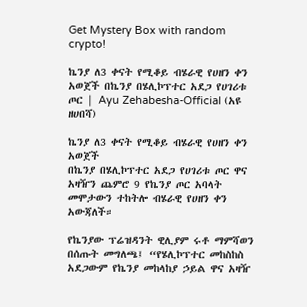Get Mystery Box with random crypto!

ኬንያ ለ3 ቀናት የሚቆይ ብሄራዊ የሀዘን ቀን አወጀች በኬንያ በሄሊኮፕተር አደጋ የሀገሪቱ ጦር | Ayu Zehabesha-Official (አዩ ዘሀበሻ)

ኬንያ ለ3 ቀናት የሚቆይ ብሄራዊ የሀዘን ቀን አወጀች
በኬንያ በሄሊኮፕተር አደጋ የሀገሪቱ ጦር ዋና አዛዥን ጨምሮ 9 የኬንያ ጦር አባላት መሞታውን ተከትሎ ብሄራዊ የሀዘን ቀን አውጃለች።

የኬንያው ፕሬዝዳንት ዊሊያም ሩቶ ማምሻወን በሰጡት መግለጫ፤ “የሄሊኮፕተር መከስከስ አደጋውም የኬንያ መከላከያ ኃይል ዋና አዛዥ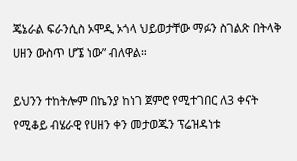ጄኔራል ፍራንሲስ ኦሞዲ ኦጎላ ህይወታቸው ማፉን ስገልጽ በትላቅ ሀዘን ውስጥ ሆኜ ነው” ብለዋል።

ይህንን ተከትሎም በኬንያ ከነገ ጀምሮ የሚተገበር ለ3 ቀናት የሚቆይ ብሄራዊ የሀዘን ቀን መታወጁን ፕሬዝዳነቱ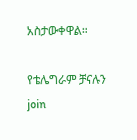አስታውቀዋል።

የቴሌግራም ቻናሉን join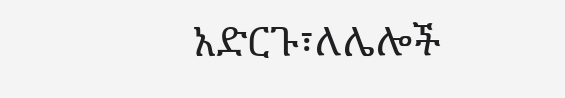አድርጉ፣ለሌሎች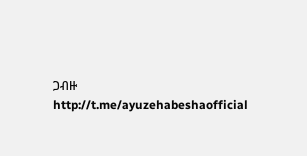ጋብዙ
http://t.me/ayuzehabeshaofficial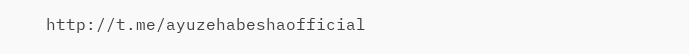http://t.me/ayuzehabeshaofficial